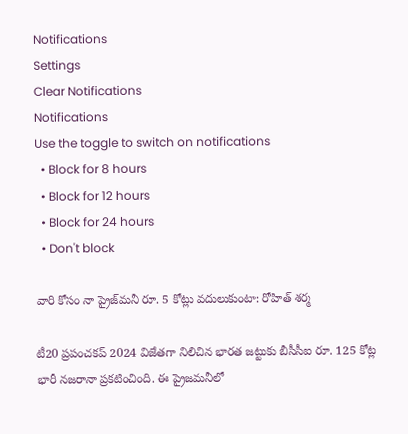Notifications
Settings
Clear Notifications
Notifications
Use the toggle to switch on notifications
  • Block for 8 hours
  • Block for 12 hours
  • Block for 24 hours
  • Don't block

వారి కోసం నా ప్రైజ్‌మనీ రూ. 5 కోట్లు వదులుకుంటా: రోహిత్ శర్మ

టీ20 ప్రపంచకప్ 2024 విజేతగా నిలిచిన భారత జట్టుకు బీసీసీఐ రూ. 125 కోట్ల భారీ నజరానా ప్రకటించింది. ఈ ప్రైజమనీలో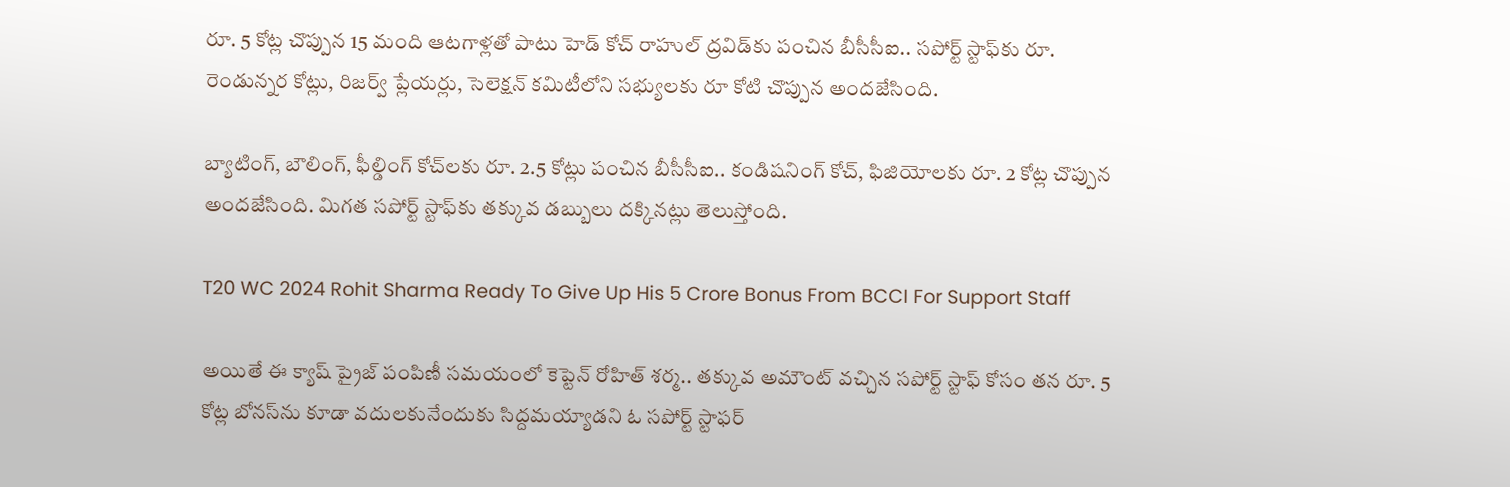రూ. 5 కోట్ల చొప్పున 15 మంది ఆటగాళ్లతో పాటు హెడ్ కోచ్‌‌ రాహుల్ ద్రవిడ్‌కు పంచిన బీసీసీఐ.. సపోర్ట్ స్టాఫ్‌కు రూ. రెండున్నర కోట్లు, రిజర్వ్ ప్లేయర్లు, సెలెక్షన్ కమిటీలోని సభ్యులకు రూ కోటి చొప్పున అందజేసింది.

బ్యాటింగ్, బౌలింగ్, ఫీల్డింగ్ కోచ్‌లకు రూ. 2.5 కోట్లు పంచిన బీసీసీఐ.. కండిషనింగ్ కోచ్, ఫిజియోలకు రూ. 2 కోట్ల చొప్పున అందజేసింది. మిగత సపోర్ట్ స్టాఫ్‌కు తక్కువ డబ్బులు దక్కినట్లు తెలుస్తోంది.

T20 WC 2024 Rohit Sharma Ready To Give Up His 5 Crore Bonus From BCCI For Support Staff

అయితే ఈ క్యాష్ ప్రైజ్ పంపిణీ సమయంలో కెప్టెన్ రోహిత్ శర్మ.. తక్కువ అమౌంట్ వచ్చిన సపోర్ట్ స్టాఫ్ కోసం తన రూ. 5 కోట్ల బోనస్‌ను కూడా వదులకునేందుకు సిద్దమయ్యాడని ఓ సపోర్ట్ స్టాఫర్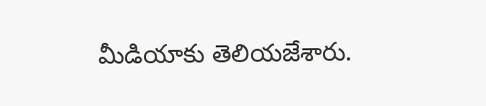మీడియాకు తెలియజేశారు.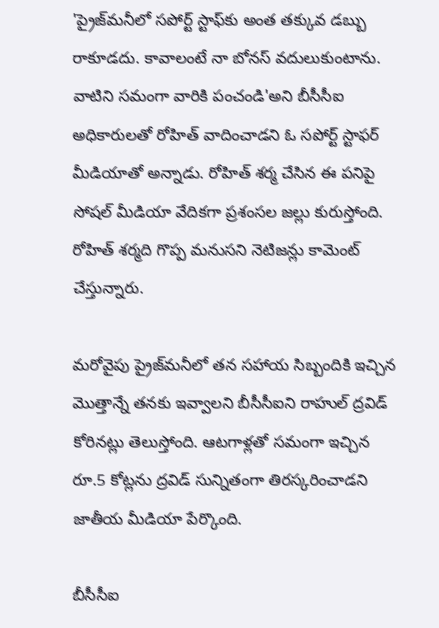'ప్రైజ్‌మనీలో సపోర్ట్ స్టాఫ్‌కు అంత తక్కువ డబ్బు రాకూడదు. కావాలంటే నా బోనస్ వదులుకుంటాను. వాటిని సమంగా వారికి పంచండి'అని బీసీసీఐ అధికారులతో రోహిత్ వాదించాడని ఓ సపోర్ట్ స్టాఫర్ మీడియాతో అన్నాడు. రోహిత్ శర్మ చేసిన ఈ పనిపై సోషల్ మీడియా వేదికగా ప్రశంసల జల్లు కురుస్తోంది. రోహిత్ శర్మది గొప్ప మనుసని నెటిజన్లు కామెంట్ చేస్తున్నారు.

మరోవైపు ప్రైజ్‌మనీలో తన సహాయ సిబ్బందికి ఇచ్చిన మొత్తాన్నే తనకు ఇవ్వాలని బీసీసీఐని రాహుల్ ద్రవిడ్ కోరినట్లు తెలుస్తోంది. ఆటగాళ్లతో సమంగా ఇచ్చిన రూ.5 కోట్లను ద్రవిడ్ సున్నితంగా తిరస్కరించాడని జాతీయ మీడియా పేర్కొంది.

బీసీసీఐ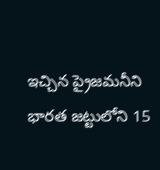ఇచ్చిన ప్రైజమనీని భారత జట్టులోని 15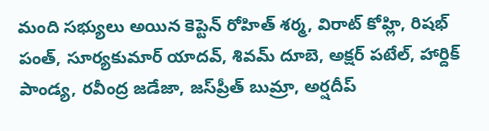మంది సభ్యులు అయిన కెప్టెన్ రోహిత్ శర్మ, విరాట్ కోహ్లి, రిషభ్ పంత్, సూర్యకుమార్ యాదవ్, శివమ్ దూబె, అక్షర్ పటేల్, హార్దిక్ పాండ్య, రవీంద్ర జడేజా, జస్‌ప్రీత్ బుమ్రా, అర్షదీప్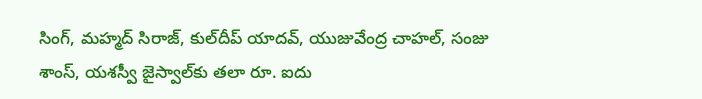సింగ్, మహ్మద్ సిరాజ్, కుల్‌దీప్ యాదవ్, యుజువేంద్ర చాహల్, సంజు శాంస్, యశస్వీ జైస్వాల్‌కు తలా రూ. ఐదు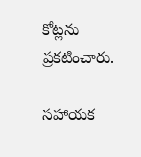కోట్లను ప్రకటించారు.

సహాయక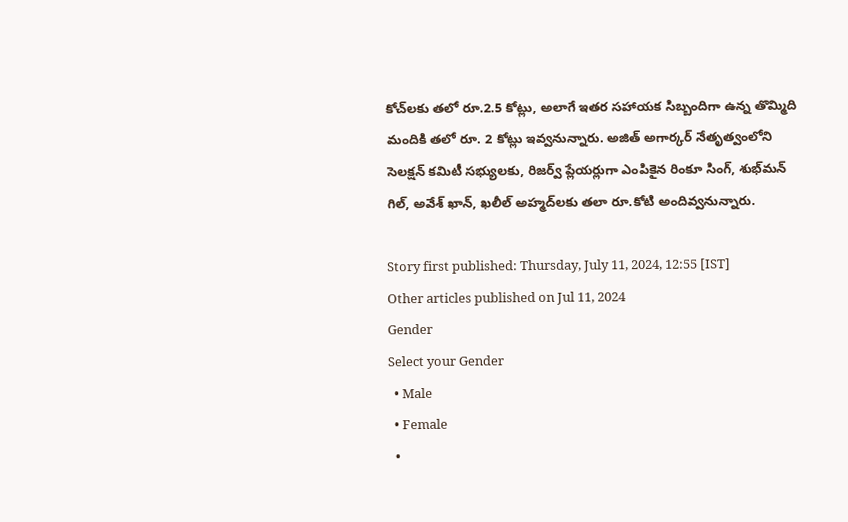కోచ్‌లకు తలో రూ.2.5 కోట్లు, అలాగే ఇతర సహాయక సిబ్బందిగా ఉన్న తొమ్మిది మందికి తలో రూ. 2 కోట్లు ఇవ్వనున్నారు. అజిత్ అగార్కర్ నేతృత్వంలోని సెలక్షన్ కమిటీ సభ్యులకు, రిజర్వ్ ప్లేయర్లుగా ఎంపికైన రింకూ సింగ్, శుభ్‌మన్ గిల్, అవేశ్ ఖాన్, ఖలీల్ అహ్మద్‌లకు తలా రూ.కోటి అందివ్వనున్నారు.

Story first published: Thursday, July 11, 2024, 12:55 [IST]
Other articles published on Jul 11, 2024
Gender
Select your Gender
  • Male
  • Female
  •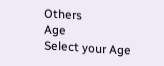Others
Age
Select your Age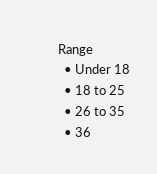Range
  • Under 18
  • 18 to 25
  • 26 to 35
  • 36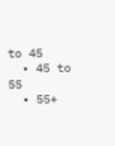to 45
  • 45 to 55
  • 55+